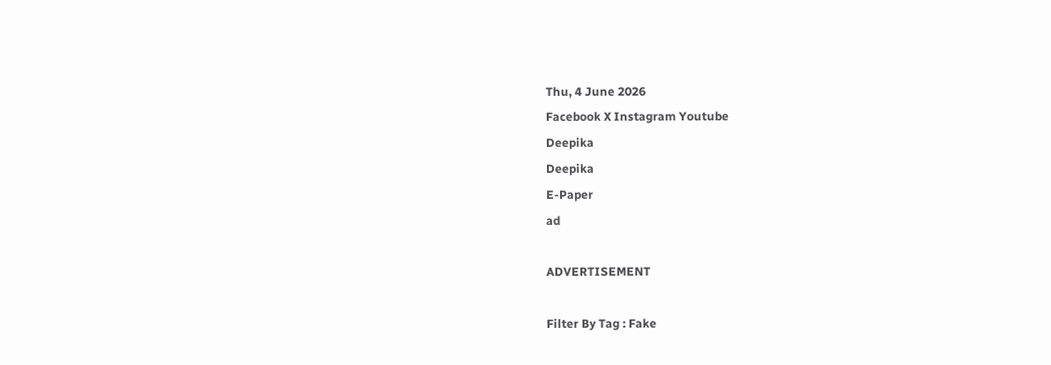Thu, 4 June 2026
Facebook X Instagram Youtube
Deepika
Deepika
E-Paper
ad

ADVERTISEMENT

Filter By Tag : Fake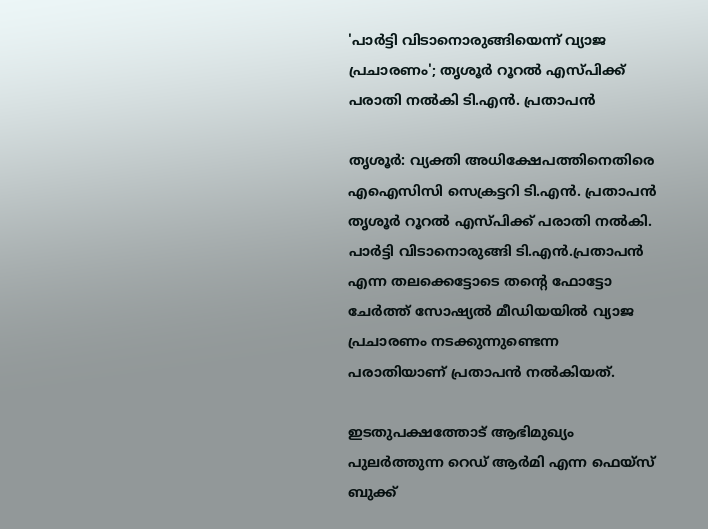'പാര്‍ട്ടി വിടാനൊരുങ്ങിയെന്ന് വ്യാജ പ്രചാരണം'; തൃശൂര്‍ റൂറല്‍ എസ്പിക്ക് പരാതി നല്‍കി ടി.എൻ. പ്രതാപൻ

തൃശൂര്‍: വ്യക്തി അധിക്ഷേപത്തിനെതിരെ എഐസിസി സെക്രട്ടറി ടി.എന്‍. പ്രതാപന്‍ തൃശൂര്‍ റൂറല്‍ എസ്പിക്ക് പരാതി നല്‍കി. പാര്‍ട്ടി വിടാനൊരുങ്ങി ടി.എന്‍.പ്രതാപന്‍ എന്ന തലക്കെട്ടോടെ തന്‍റെ ഫോട്ടോ ചേര്‍ത്ത് സോഷ്യല്‍ മീഡിയയില്‍ വ്യാജ പ്രചാരണം നടക്കുന്നുണ്ടെന്ന പരാതിയാണ് പ്രതാപൻ നൽകിയത്.

ഇടതുപക്ഷത്തോട് ആഭിമുഖ്യം പുലര്‍ത്തുന്ന റെഡ് ആര്‍മി എന്ന ഫെയ്‌സ് ബുക്ക്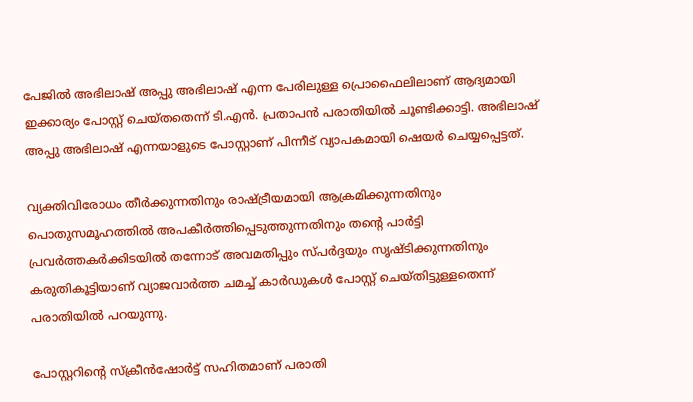പേജില്‍ അഭിലാഷ് അപ്പു അഭിലാഷ് എന്ന പേരിലുള്ള പ്രൊഫൈലിലാണ് ആദ്യമായി ഇക്കാര്യം പോസ്റ്റ് ചെയ്തതെന്ന് ടി.എന്‍. പ്രതാപന്‍ പരാതിയില്‍ ചൂണ്ടിക്കാട്ടി. അഭിലാഷ് അപ്പു അഭിലാഷ് എന്നയാളുടെ പോസ്റ്റാണ് പിന്നീട് വ്യാപകമായി ഷെയര്‍ ചെയ്യപ്പെട്ടത്.

വ്യക്തിവിരോധം തീര്‍ക്കുന്നതിനും രാഷ്ട്രീയമായി ആക്രമിക്കുന്നതിനും പൊതുസമൂഹത്തില്‍ അപകീര്‍ത്തിപ്പെടുത്തുന്നതിനും തന്‍റെ പാര്‍ട്ടി പ്രവര്‍ത്തകര്‍ക്കിടയില്‍ തന്നോട് അവമതിപ്പും സ്പർദ്ദയും സൃഷ്ടിക്കുന്നതിനും കരുതികൂട്ടിയാണ് വ്യാജവാര്‍ത്ത ചമച്ച് കാര്‍ഡുകള്‍ പോസ്റ്റ് ചെയ്തിട്ടുള്ളതെന്ന് പരാതിയില്‍ പറയുന്നു.

പോസ്റ്ററിന്‍റെ സ്‌ക്രീന്‍ഷോര്‍ട്ട് സഹിതമാണ് പരാതി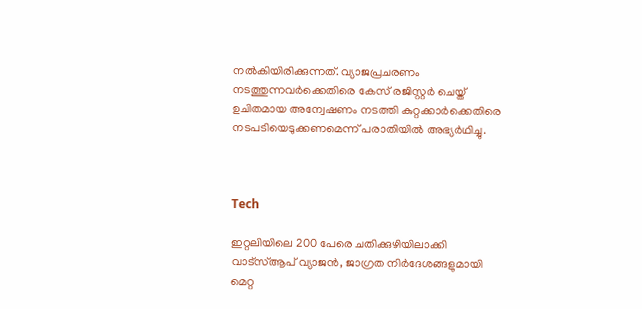നല്‍കിയിരിക്കുന്നത്. വ്യാജപ്രചരണം നടത്തുന്നവര്‍ക്കെതിരെ കേസ് രജിസ്റ്റര്‍ ചെയ്ത് ഉചിതമായ അന്വേഷണം നടത്തി കുറ്റക്കാര്‍ക്കെതിരെ നടപടിയെടുക്കണമെന്ന് പരാതിയില്‍ അഭ്യര്‍ഥിച്ചു.



Tech

ഇറ്റലിയിലെ 200 പേരെ ചതിക്കുഴിയിലാക്കി വാട്സ്ആപ് വ്യാജൻ, ജാഗ്രത നിർദേശങ്ങളുമായി മെറ്റ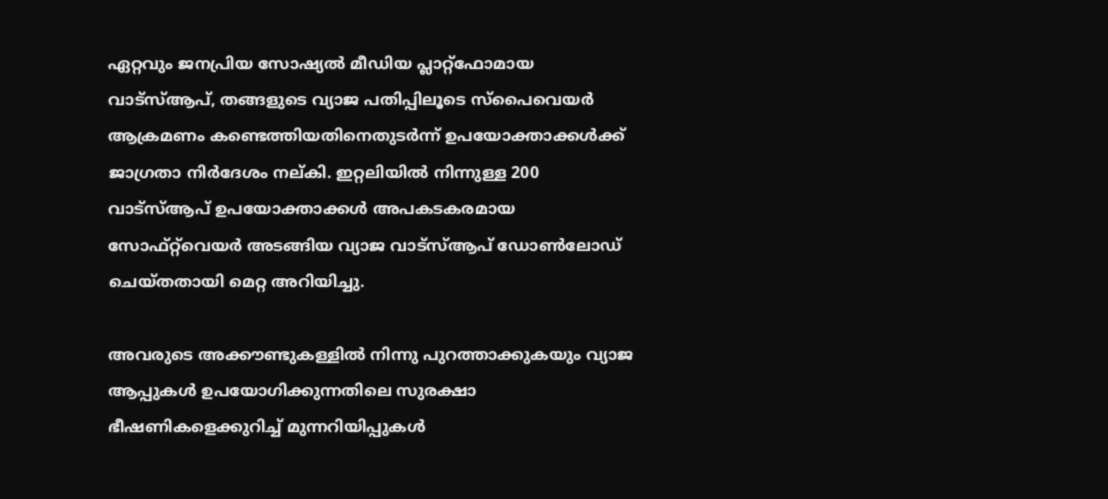ഏറ്റവും ജനപ്രിയ സോഷ്യൽ മീഡിയ പ്ലാറ്റ്ഫോമായ വാട്സ്ആപ്, തങ്ങളുടെ വ്യാജ പതിപ്പിലൂടെ സ്പൈവെയർ ആക്രമണം കണ്ടെത്തിയതിനെതുടർന്ന് ഉപയോക്താക്കൾക്ക് ജാഗ്രതാ നിർദേശം നല്കി. ഇറ്റലിയിൽ നിന്നുള്ള 200 വാട്സ്ആപ് ഉപയോക്താക്കൾ അപകടകരമായ സോഫ്റ്റ്‌വെയർ അടങ്ങിയ വ്യാജ വാട്സ്ആപ് ഡോൺലോഡ് ചെയ്തതായി മെറ്റ അറിയിച്ചു.

അവരുടെ അക്കൗണ്ടുകള്ളിൽ നിന്നു പുറത്താക്കുകയും വ്യാജ ആപ്പുകൾ ഉപയോഗിക്കുന്നതിലെ സുരക്ഷാ ഭീഷണികളെക്കുറിച്ച് മുന്നറിയിപ്പുകൾ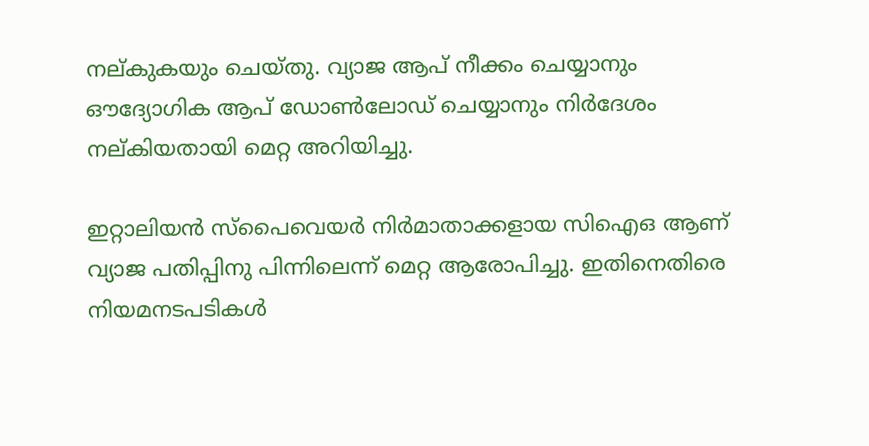നല്കുകയും ചെയ്തു. വ്യാജ ആപ് നീക്കം ചെയ്യാനും ഔദ്യോഗിക ആപ് ഡോൺലോഡ് ചെയ്യാനും നിർദേശം നല്കിയതായി മെറ്റ അറിയിച്ചു.

ഇറ്റാലിയൻ സ്പൈവെയർ നിർമാതാക്കളായ സിഐഒ ആണ് വ്യാജ പതിപ്പിനു പിന്നിലെന്ന് മെറ്റ ആരോപിച്ചു. ഇതിനെതിരെ നിയമനടപടികൾ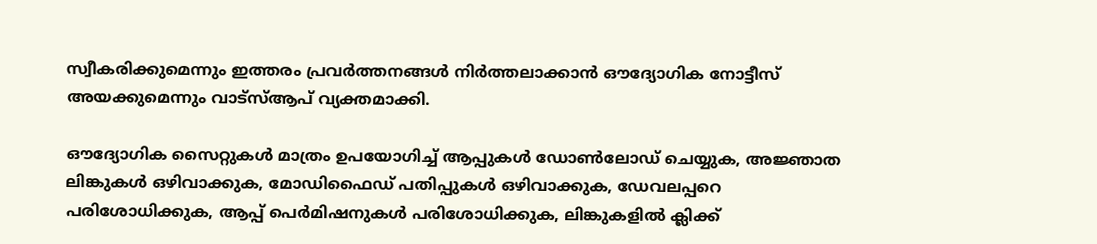സ്വീകരിക്കുമെന്നും ഇത്തരം പ്രവർത്തനങ്ങൾ നിർത്തലാക്കാൻ ഔദ്യോഗിക നോട്ടീസ് അയക്കുമെന്നും വാട്സ്ആപ് വ്യക്തമാക്കി.

ഔദ്യോഗിക സൈറ്റുകൾ മാത്രം ഉപയോഗിച്ച് ആപ്പുകൾ ഡോൺലോഡ് ചെയ്യുക, അജ്ഞാത ലിങ്കുകൾ ഒഴിവാക്കുക, മോഡിഫൈഡ് പതിപ്പുകൾ ഒഴിവാക്കുക, ഡേവലപ്പറെ പരിശോധിക്കുക, ആപ്പ് പെർമിഷനുകൾ പരിശോധിക്കുക, ലിങ്കുകളിൽ ക്ലിക്ക്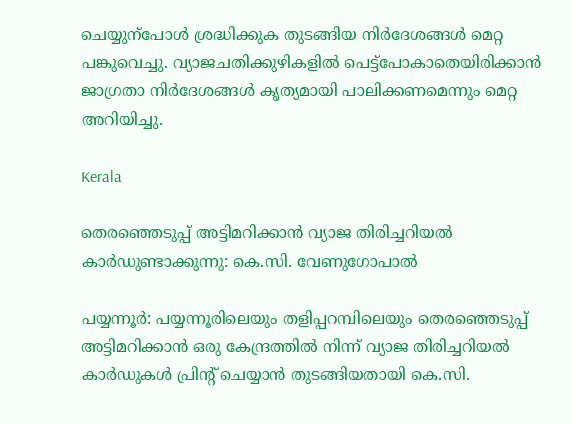ചെയ്യുന്പോൾ ശ്രദ്ധിക്കുക തുടങ്ങിയ നിർദേശങ്ങൾ മെറ്റ പങ്കുവെച്ചു. വ്യാജചതിക്കുഴികളിൽ പെട്ട്പോകാതെയിരിക്കാൻ ജാഗ്രതാ നിർദേശങ്ങൾ കൃത്യമായി പാലിക്കണമെന്നും മെറ്റ അറിയിച്ചു.

Kerala

തെരഞ്ഞെടുപ്പ് അട്ടിമറിക്കാന്‍ വ്യാജ തിരിച്ചറിയല്‍ കാര്‍ഡുണ്ടാക്കുന്നു: കെ.സി. വേണുഗോപാല്‍

പയ്യന്നൂര്‍: പയ്യന്നൂരിലെയും തളിപ്പറമ്പിലെയും തെരഞ്ഞെടുപ്പ് അട്ടിമറിക്കാന്‍ ഒരു കേന്ദ്രത്തില്‍ നിന്ന് വ്യാജ തിരിച്ചറിയല്‍ കാര്‍ഡുകള്‍ പ്രിന്‍റ് ചെയ്യാന്‍ തുടങ്ങിയതായി കെ.സി.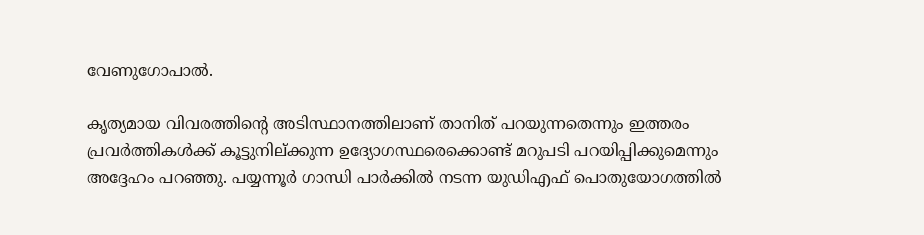വേണുഗോപാല്‍.

കൃത്യമായ വിവരത്തിന്‍റെ അടിസ്ഥാനത്തിലാണ് താനിത് പറയുന്നതെന്നും ഇത്തരം പ്രവര്‍ത്തികള്‍ക്ക് കൂട്ടുനില്ക്കുന്ന ഉദ്യോഗസ്ഥരെക്കൊണ്ട് മറുപടി പറയിപ്പിക്കുമെന്നും അദ്ദേഹം പറഞ്ഞു. പയ്യന്നൂര്‍ ഗാന്ധി പാര്‍ക്കില്‍ നടന്ന യുഡിഎഫ് പൊതുയോഗത്തില്‍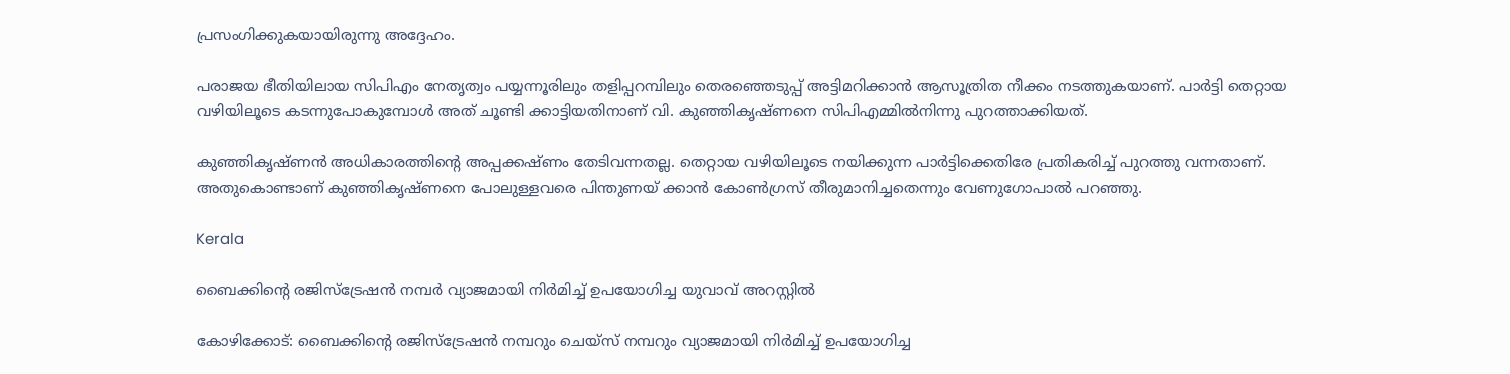പ്രസംഗിക്കുകയായിരുന്നു അദ്ദേഹം.

പരാജയ ഭീതിയിലായ സിപിഎം നേതൃത്വം പയ്യന്നൂരിലും തളിപ്പറമ്പിലും തെരഞ്ഞെടുപ്പ് അട്ടിമറിക്കാന്‍ ആസൂത്രിത നീക്കം നടത്തുകയാണ്. പാര്‍ട്ടി തെറ്റായ വഴിയിലൂടെ കടന്നുപോകുമ്പോള്‍ അത് ചൂണ്ടി ക്കാട്ടിയതിനാണ് വി. കുഞ്ഞികൃഷ്ണനെ സിപിഎമ്മില്‍നിന്നു പുറത്താക്കിയത്.

കുഞ്ഞികൃഷ്ണന്‍ അധികാരത്തിന്‍റെ അപ്പക്കഷ്ണം തേടിവന്നതല്ല. തെറ്റായ വഴിയിലൂടെ നയിക്കുന്ന പാര്‍ട്ടിക്കെതിരേ പ്രതികരിച്ച് പുറത്തു വന്നതാണ്. അതുകൊണ്ടാണ് കുഞ്ഞികൃഷ്ണനെ പോലുള്ളവരെ പിന്തുണയ് ക്കാന്‍ കോണ്‍ഗ്രസ് തീരുമാനിച്ചതെന്നും വേണുഗോപാല്‍ പറഞ്ഞു.

Kerala

ബൈക്കിന്‍റെ രജിസ്‌ട്രേഷന്‍ നമ്പർ വ്യാജമായി നിര്‍മിച്ച് ഉപയോഗിച്ച യുവാവ് അറസ്റ്റിൽ

കോഴിക്കോട്: ബൈക്കിന്‍റെ രജിസ്‌ട്രേഷന്‍ നമ്പറും ചെയ്‌സ് നമ്പറും വ്യാജമായി നിര്‍മിച്ച് ഉപയോഗിച്ച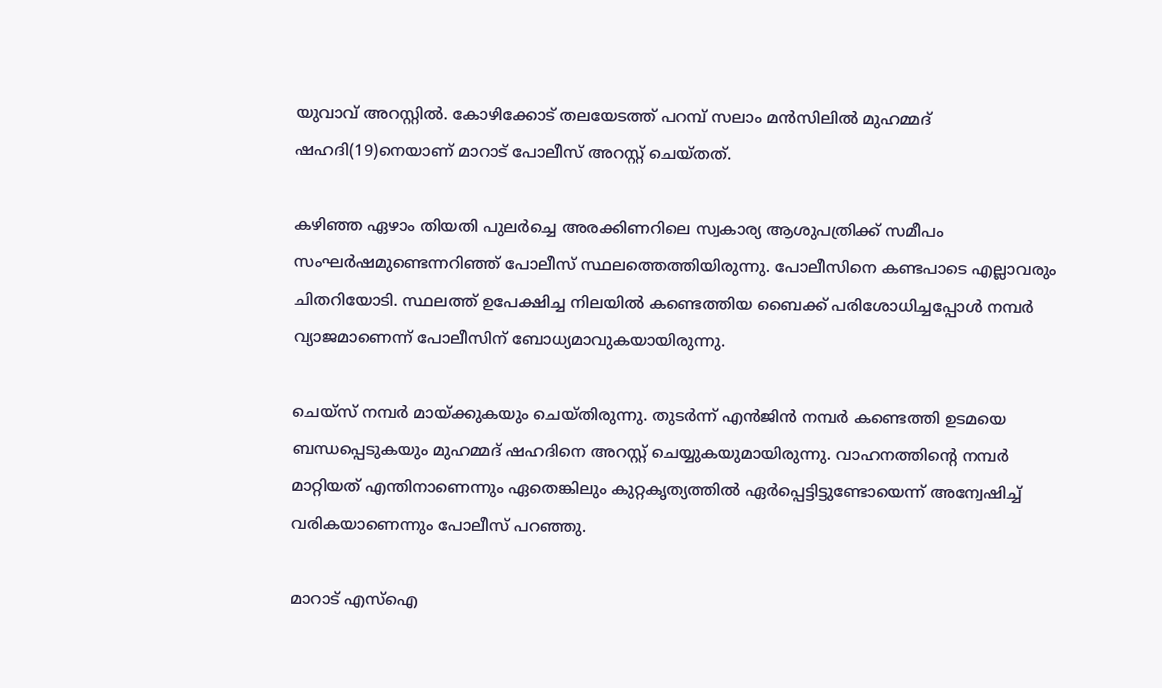യുവാവ് അറസ്റ്റിൽ. കോഴിക്കോട് തലയേടത്ത് പറമ്പ് സലാം മന്‍സിലില്‍ മുഹമ്മദ് ഷഹദി(19)നെയാണ് മാറാട് പോലീസ് അറസ്റ്റ് ചെയ്തത്.

കഴിഞ്ഞ ഏഴാം തിയതി പുലര്‍ച്ചെ അരക്കിണറിലെ സ്വകാര്യ ആശുപത്രിക്ക് സമീപം സംഘര്‍ഷമുണ്ടെന്നറിഞ്ഞ് പോലീസ് സ്ഥലത്തെത്തിയിരുന്നു. പോലീസിനെ കണ്ടപാടെ എല്ലാവരും ചിതറിയോടി. സ്ഥലത്ത് ഉപേക്ഷിച്ച നിലയില്‍ കണ്ടെത്തിയ ബൈക്ക് പരിശോധിച്ചപ്പോള്‍ നമ്പര്‍ വ്യാജമാണെന്ന് പോലീസിന് ബോധ്യമാവുകയായിരുന്നു.

ചെയ്‌സ് നമ്പര്‍ മായ്ക്കുകയും ചെയ്തിരുന്നു. തുടര്‍ന്ന് എന്‍ജിന്‍ നമ്പര്‍ കണ്ടെത്തി ഉടമയെ ബന്ധപ്പെടുകയും മുഹമ്മദ് ഷഹദിനെ അറസ്റ്റ് ചെയ്യുകയുമായിരുന്നു. വാഹനത്തിന്‍റെ നമ്പര്‍ മാറ്റിയത് എന്തിനാണെന്നും ഏതെങ്കിലും കുറ്റകൃത്യത്തില്‍ ഏര്‍പ്പെട്ടിട്ടുണ്ടോയെന്ന് അന്വേഷിച്ച് വരികയാണെന്നും പോലീസ് പറഞ്ഞു.

മാറാട് എസ്‌ഐ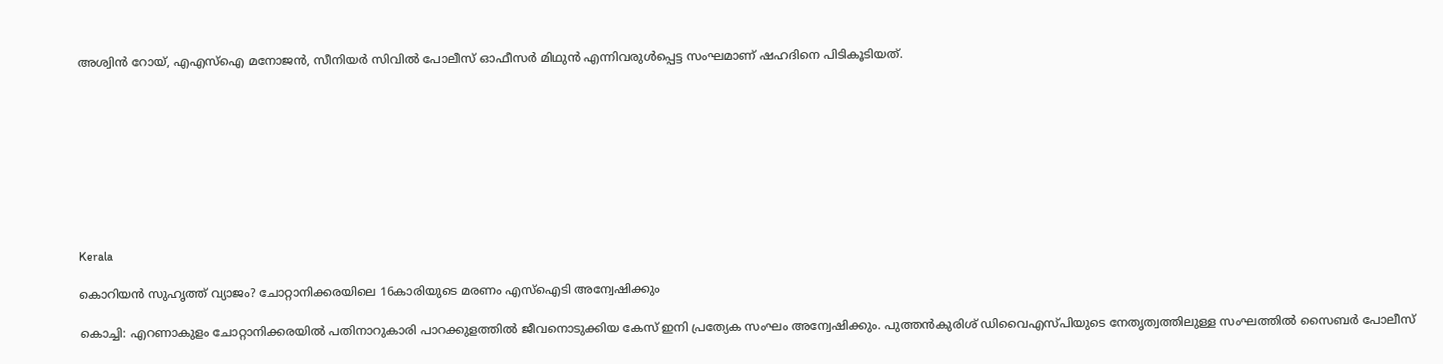അശ്വിന്‍ റോയ്, എഎസ്‌ഐ മനോജന്‍, സീനിയര്‍ സിവില്‍ പോലീസ് ഓഫീസര്‍ മിഥുന്‍ എന്നിവരുള്‍പ്പെട്ട സംഘമാണ് ഷഹദിനെ പിടികൂടിയത്.









Kerala

കൊറിയന്‍ സുഹൃത്ത് വ്യാജം? ചോറ്റാനിക്കരയിലെ 16കാരിയുടെ മരണം എസ്ഐടി അന്വേഷിക്കും

കൊച്ചി: എറണാകുളം ചോറ്റാനിക്കരയില്‍ പതിനാറുകാരി പാറക്കുളത്തില്‍ ജീവനൊടുക്കിയ കേസ് ഇനി പ്രത്യേക സംഘം അന്വേഷിക്കും. പുത്തന്‍കുരിശ് ഡിവൈഎസ്പിയുടെ നേതൃത്വത്തിലുള്ള സംഘത്തില്‍ സൈബര്‍ പോലീസ്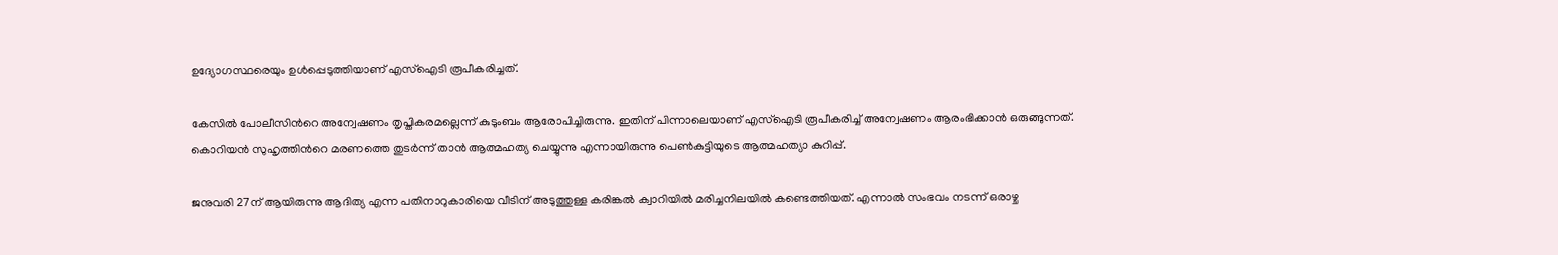ഉദ്യോഗസ്ഥരെയും ഉള്‍പ്പെടുത്തിയാണ് എസ്ഐടി രൂപീകരിച്ചത്.

കേസില്‍ പോലീസിന്‍റെ അന്വേഷണം തൃപ്തികരമല്ലെന്ന് കുടുംബം ആരോപിച്ചിരുന്നു. ഇതിന് പിന്നാലെയാണ് എസ്‌ഐടി രൂപീകരിച്ച് അന്വേഷണം ആരംഭിക്കാന്‍ ഒരുങ്ങുന്നത്. കൊറിയന്‍ സുഹൃത്തിന്‍റെ മരണത്തെ തുടര്‍ന്ന് താന്‍ ആത്മഹത്യ ചെയ്യുന്നു എന്നായിരുന്നു പെണ്‍കുട്ടിയുടെ ആത്മഹത്യാ കുറിപ്പ്.

ജനുവരി 27ന് ആയിരുന്നു ആദിത്യ എന്ന പതിനാറുകാരിയെ വീടിന് അടുത്തുള്ള കരിങ്കല്‍ ക്വാറിയില്‍ മരിച്ചനിലയില്‍ കണ്ടെത്തിയത്. എന്നാല്‍ സംഭവം നടന്ന് ഒരാഴ്ച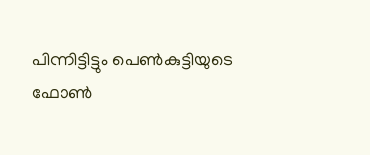പിന്നിട്ടിട്ടും പെണ്‍കുട്ടിയുടെ ഫോണ്‍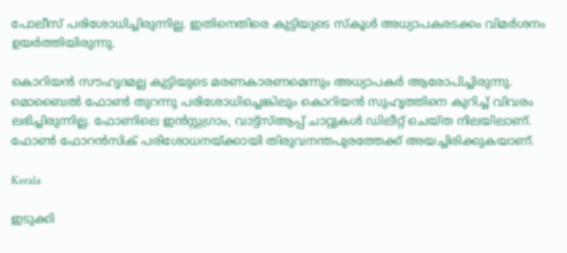പോലീസ് പരിശോധിച്ചിരുന്നില്ല. ഇതിനെതിരെ കുട്ടിയുടെ സ്‌കൂള്‍ അധ്യാപകരടക്കം വിമര്‍ശനം ഉയര്‍ത്തിയിരുന്നു.

കൊറിയന്‍ സൗഹൃദമല്ല കുട്ടിയുടെ മരണകാരണമെന്നും അധ്യാപകര്‍ ആരോപിച്ചിരുന്നു. മൊബൈല്‍ ഫോണ്‍ തുറന്നു പരിശോധിച്ചെങ്കിലും കൊറിയന്‍ സുഹൃത്തിനെ കുറിച്ച് വിവരം ലഭിച്ചിരുന്നില്ല. ഫോണിലെ ഇന്‍സ്റ്റഗ്രാം, വാട്ട്‌സ്ആപ്പ് ചാറ്റുകള്‍ ഡിലീറ്റ് ചെയ്ത നിലയിലാണ്. ഫോണ്‍ ഫോറന്‍സിക് പരിശോധനയ്ക്കായി തിരുവനന്തപുരത്തേക്ക് അയച്ചിരിക്കുകയാണ്.

Kerala

ഇടുക്കി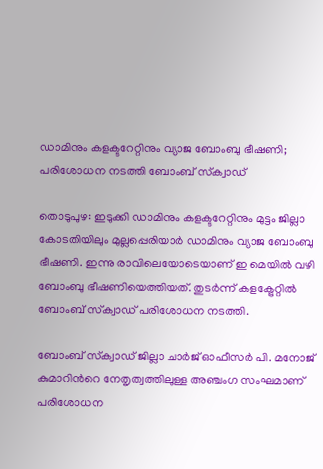ഡാമിനും കളക്ടറേറ്റിനും വ്യാജ ബോംബു ഭീഷണി; പരിശോധന നടത്തി ബോംബ് സ്‌ക്വാഡ്

തൊടുപുഴ: ഇടുക്കി ഡാമിനും കളക്ടറേറ്റിനും മുട്ടം ജില്ലാ കോടതിയിലും മുല്ലപ്പെരിയാര്‍ ഡാമിനും വ്യാജ ബോംബു ഭീഷണി. ഇന്നു രാവിലെയോടെയാണ് ഇ മെയില്‍ വഴി ബോംബു ഭീഷണിയെത്തിയത്. തുടര്‍ന്ന് കളക്ട്രേറ്റില്‍ ബോംബ് സ്‌ക്വാഡ് പരിശോധന നടത്തി.

ബോംബ് സ്‌ക്വാഡ് ജില്ലാ ചാര്‍ജ് ഓഫീസര്‍ പി. മനോജ് കുമാറിന്‍റെ നേതൃത്വത്തിലുള്ള അഞ്ചംഗ സംഘമാണ് പരിശോധന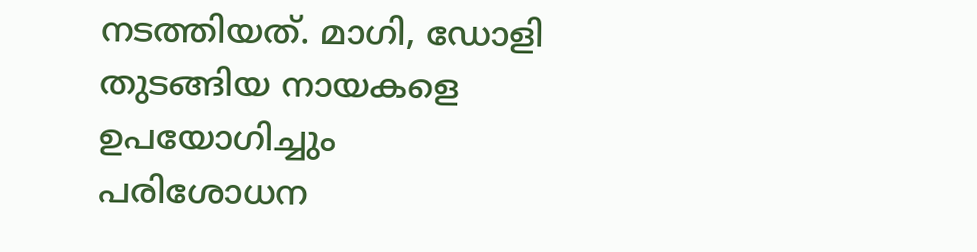നടത്തിയത്. മാഗി, ഡോളി തുടങ്ങിയ നായകളെ ഉപയോഗിച്ചും പരിശോധന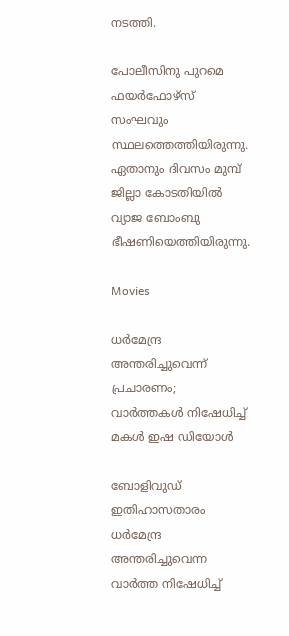നടത്തി.

പോലീസിനു പുറമെ ഫയര്‍ഫോഴ്‌സ് സംഘവും സ്ഥലത്തെത്തിയിരുന്നു. ഏതാനും ദിവസം മുമ്പ് ജില്ലാ കോടതിയില്‍ വ്യാജ ബോംബു ഭീഷണിയെത്തിയിരുന്നു.

Movies

ധർമേന്ദ്ര അന്തരിച്ചുവെന്ന് പ്രചാരണം; വാർത്തകൾ നിഷേധിച്ച് മകൾ ഇഷ ഡിയോൾ

ബോളിവുഡ് ഇതിഹാസതാരം ധർമേന്ദ്ര അന്തരിച്ചുവെന്ന വാർത്ത നിഷേധിച്ച്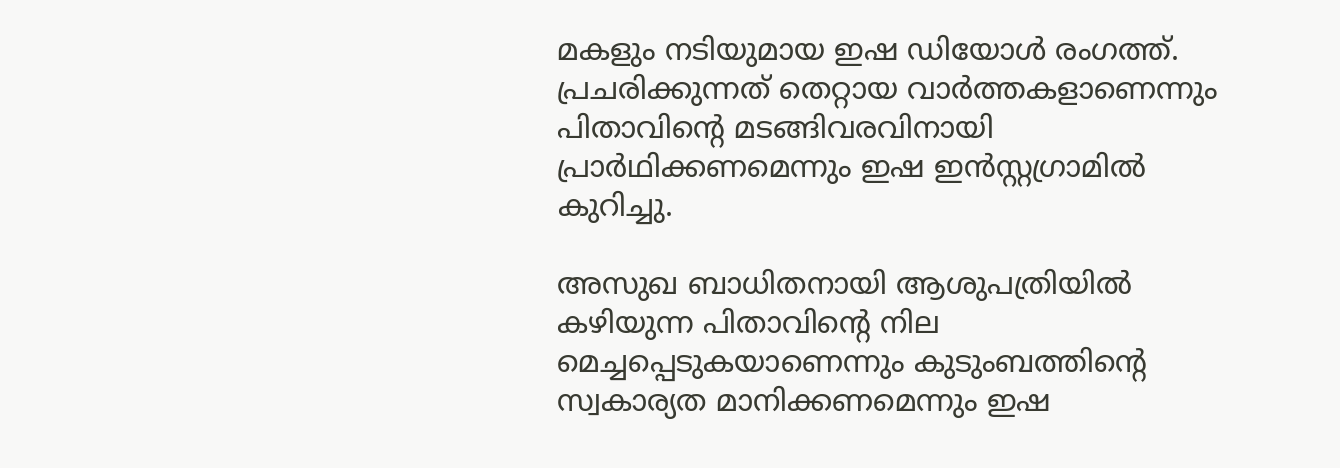മകളും നടിയുമായ ഇഷ ഡിയോൾ രംഗത്ത്. പ്രചരിക്കുന്നത് തെറ്റായ വാർത്തകളാണെന്നും പിതാവിന്‍റെ മടങ്ങിവരവിനായി പ്രാർഥിക്കണമെന്നും ഇഷ ഇൻസ്റ്റഗ്രാമിൽ കുറിച്ചു.

അസുഖ ബാധിതനായി ആശുപത്രിയിൽ കഴിയുന്ന പിതാവിന്‍റെ നില മെച്ചപ്പെടുകയാണെന്നും കുടുംബത്തിന്‍റെ സ്വകാര്യത മാനിക്കണമെന്നും ഇഷ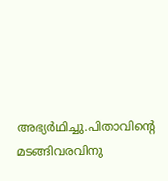അഭ്യർഥിച്ചു.പിതാവിന്‍റെ മടങ്ങിവരവിനു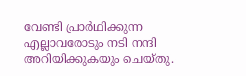വേണ്ടി പ്രാർഥിക്കുന്ന എല്ലാവരോടും നടി നന്ദി അറിയിക്കുകയും ചെയ്തു.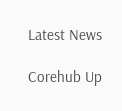Latest News

Corehub Up